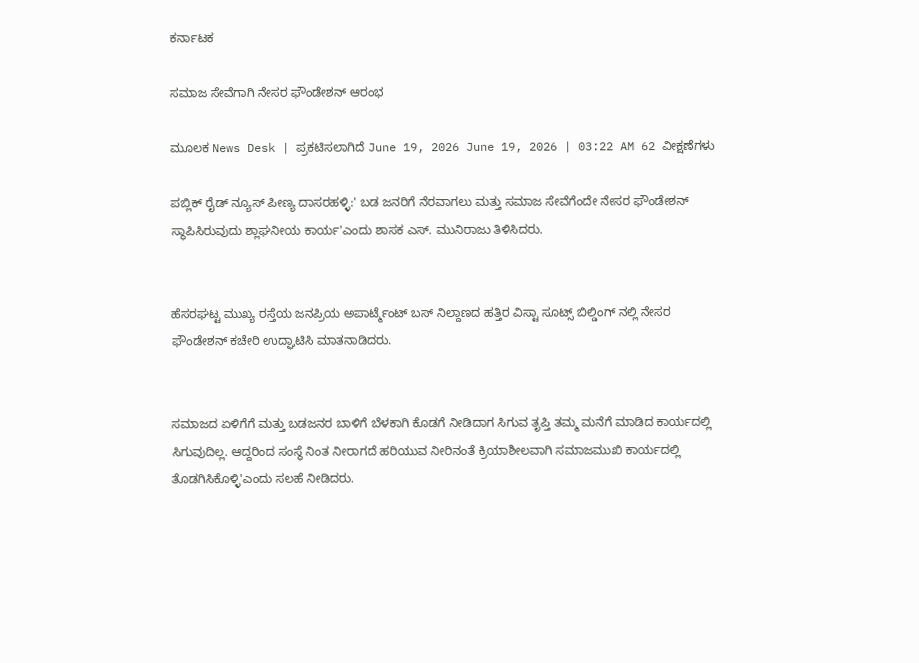ಕರ್ನಾಟಕ

ಸಮಾಜ ಸೇವೆಗಾಗಿ ನೇಸರ ಫೌಂಡೇಶನ್ ಆರಂಭ

ಮೂಲಕ News Desk | ಪ್ರಕಟಿಸಲಾಗಿದೆ June 19, 2026 June 19, 2026 | 03:22 AM 62 ವೀಕ್ಷಣೆಗಳು

ಪಬ್ಲಿಕ್ ರೈಡ್ ನ್ಯೂಸ್ ಪೀಣ್ಯ ದಾಸರಹಳ್ಳಿ:' ಬಡ ಜನರಿಗೆ ನೆರವಾಗಲು ಮತ್ತು ಸಮಾಜ ಸೇವೆಗೆಂದೇ ನೇಸರ ಫೌಂಡೇಶನ್ ಸ್ಥಾಪಿಸಿರುವುದು ಶ್ಲಾಘನೀಯ ಕಾರ್ಯ'ಎಂದು ಶಾಸಕ ಎಸ್. ಮುನಿರಾಜು ತಿಳಿಸಿದರು.


ಹೆಸರಘಟ್ಟ ಮುಖ್ಯ ರಸ್ತೆಯ ಜನಪ್ರಿಯ ಅಪಾರ್ಟ್ಮೆಂಟ್ ಬಸ್ ನಿಲ್ದಾಣದ ಹತ್ತಿರ ವಿಸ್ಟಾ ಸೂಟ್ಸ್ ಬಿಲ್ಡಿಂಗ್ ನಲ್ಲಿ ನೇಸರ ಫೌಂಡೇಶನ್ ಕಚೇರಿ ಉದ್ಘಾಟಿಸಿ ಮಾತನಾಡಿದರು.


ಸಮಾಜದ ಏಳಿಗೆಗೆ ಮತ್ತು ಬಡಜನರ ಬಾಳಿಗೆ ಬೆಳಕಾಗಿ ಕೊಡಗೆ ನೀಡಿದಾಗ ಸಿಗುವ ತೃಪ್ತಿ ತಮ್ಮ ಮನೆಗೆ ಮಾಡಿದ ಕಾರ್ಯದಲ್ಲಿ ಸಿಗುವುದಿಲ್ಲ. ಆದ್ದರಿಂದ ಸಂಸ್ಥೆ ನಿಂತ ನೀರಾಗದೆ ಹರಿಯುವ ನೀರಿನಂತೆ ಕ್ರಿಯಾಶೀಲವಾಗಿ ಸಮಾಜಮುಖಿ ಕಾರ್ಯದಲ್ಲಿ ತೊಡಗಿಸಿಕೊಳ್ಳಿ'ಎಂದು ಸಲಹೆ ನೀಡಿದರು.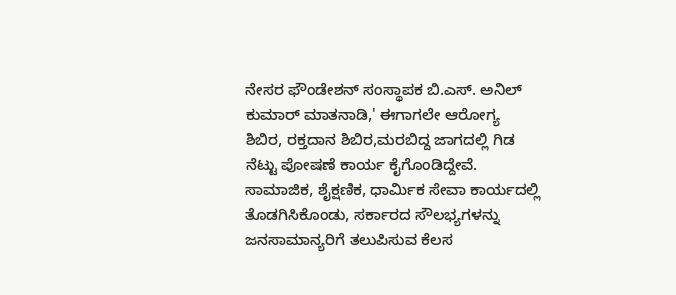ನೇಸರ ಫೌಂಡೇಶನ್ ಸಂಸ್ಥಾಪಕ ಬಿ.ಎಸ್. ಅನಿಲ್ ಕುಮಾರ್ ಮಾತನಾಡಿ,' ಈಗಾಗಲೇ ಆರೋಗ್ಯ ಶಿಬಿರ, ರಕ್ತದಾನ ಶಿಬಿರ,ಮರಬಿದ್ದ ಜಾಗದಲ್ಲಿ ಗಿಡ ನೆಟ್ಟು ಪೋಷಣೆ ಕಾರ್ಯ ಕೈಗೊಂಡಿದ್ದೇವೆ. ಸಾಮಾಜಿಕ, ಶೈಕ್ಷಣಿಕ, ಧಾರ್ಮಿಕ ಸೇವಾ ಕಾರ್ಯದಲ್ಲಿ ತೊಡಗಿಸಿಕೊಂಡು, ಸರ್ಕಾರದ ಸೌಲಭ್ಯಗಳನ್ನು ಜನಸಾಮಾನ್ಯರಿಗೆ ತಲುಪಿಸುವ ಕೆಲಸ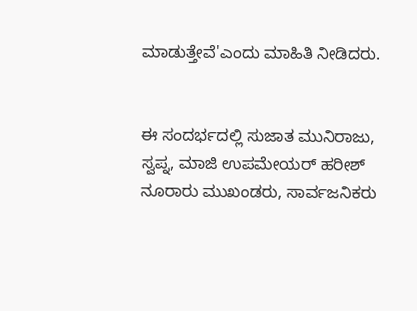ಮಾಡುತ್ತೇವೆ'ಎಂದು ಮಾಹಿತಿ ನೀಡಿದರು.


ಈ ಸಂದರ್ಭದಲ್ಲಿ ಸುಜಾತ ಮುನಿರಾಜು, ಸ್ವಪ್ನ, ಮಾಜಿ ಉಪಮೇಯರ್ ಹರೀಶ್ ನೂರಾರು ಮುಖಂಡರು, ಸಾರ್ವಜನಿಕರು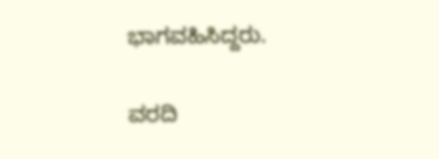ಭಾಗವಹಿಸಿದ್ದರು.

ವರದಿ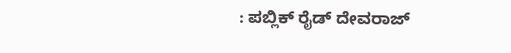: ಪಬ್ಲಿಕ್ ರೈಡ್ ದೇವರಾಜ್